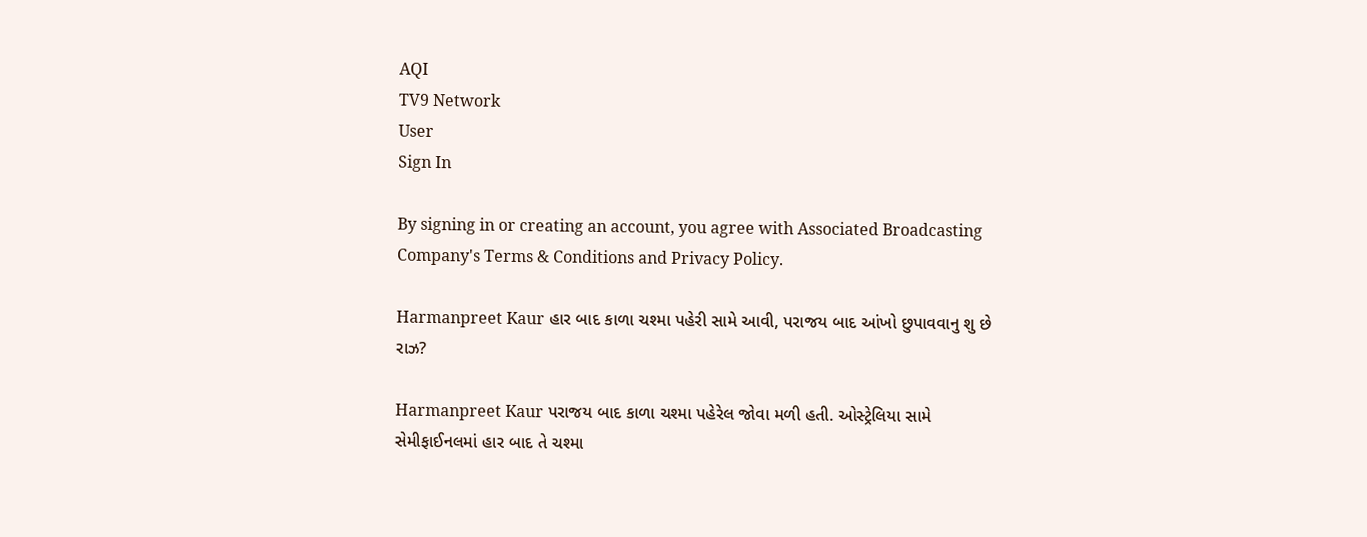AQI
TV9 Network
User
Sign In

By signing in or creating an account, you agree with Associated Broadcasting Company's Terms & Conditions and Privacy Policy.

Harmanpreet Kaur હાર બાદ કાળા ચશ્મા પહેરી સામે આવી, પરાજય બાદ આંખો છુપાવવાનુ શુ છે રાઝ?

Harmanpreet Kaur પરાજય બાદ કાળા ચશ્મા પહેરેલ જોવા મળી હતી. ઓસ્ટ્રેલિયા સામે સેમીફાઈનલમાં હાર બાદ તે ચશ્મા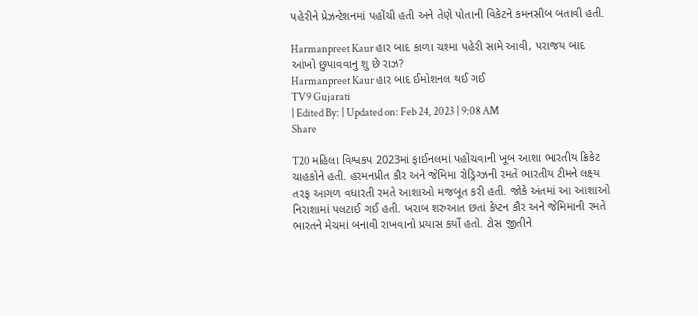પહેરીને પ્રેઝન્ટેશનમાં પહોંચી હતી અને તેણે પોતાની વિકેટને કમનસીબ બતાવી હતી.

Harmanpreet Kaur હાર બાદ કાળા ચશ્મા પહેરી સામે આવી, પરાજય બાદ આંખો છુપાવવાનુ શુ છે રાઝ?
Harmanpreet Kaur હાર બાદ ઈમોશનલ થઈ ગઈ
TV9 Gujarati
| Edited By: | Updated on: Feb 24, 2023 | 9:08 AM
Share

T20 મહિલા વિશ્વકપ 2023માં ફાઈનલમાં પહોંચવાની ખૂબ આશા ભારતીય ક્રિકેટ ચાહકોને હતી. હરમનપ્રીત કૌર અને જેમિમા રોડ્રિગ્ઝની રમતે ભારતીય ટીમને લક્ષ્ય તરફ આગળ વધારતી રમતે આશાઓ મજબૂત કરી હતી. જોકે અંતમાં આ આશાઓ નિરાશામાં પલટાઈ ગઈ હતી. ખરાબ શરુઆત છતાં કેપ્ટન કૌર અને જેમિમાની રમતે ભારતને મેચમાં બનાવી રાખવાનો પ્રયાસ કર્યો હતો. ટોસ જીતીને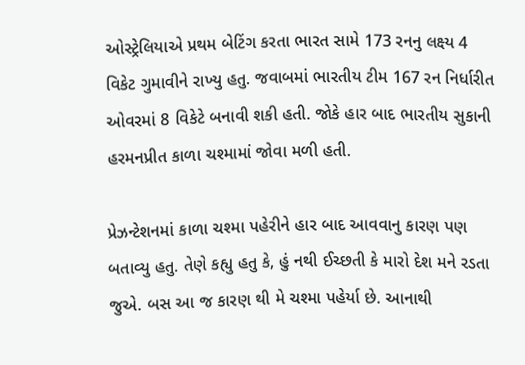ઓસ્ટ્રેલિયાએ પ્રથમ બેટિંગ કરતા ભારત સામે 173 રનનુ લક્ષ્ય 4 વિકેટ ગુમાવીને રાખ્યુ હતુ. જવાબમાં ભારતીય ટીમ 167 રન નિર્ધારીત ઓવરમાં 8 વિકેટે બનાવી શકી હતી. જોકે હાર બાદ ભારતીય સુકાની હરમનપ્રીત કાળા ચશ્મામાં જોવા મળી હતી.

પ્રેઝન્ટેશનમાં કાળા ચશ્મા પહેરીને હાર બાદ આવવાનુ કારણ પણ બતાવ્યુ હતુ. તેણે કહ્યુ હતુ કે, હું નથી ઈચ્છતી કે મારો દેશ મને રડતા જુએ. બસ આ જ કારણ થી મે ચશ્મા પહેર્યા છે. આનાથી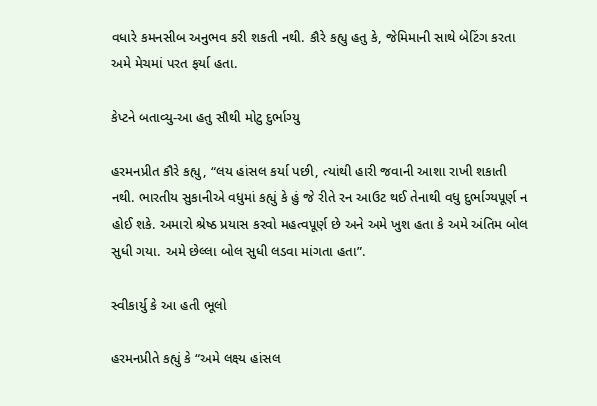વધારે કમનસીબ અનુભવ કરી શકતી નથી. કૌરે કહ્યુ હતુ કે, જેમિમાની સાથે બેટિંગ કરતા અમે મેચમાં પરત ફર્યા હતા.

કેપ્ટને બતાવ્યુ-આ હતુ સૌથી મોટુ દુર્ભાગ્યુ

હરમનપ્રીત કૌરે કહ્યુ, “લય હાંસલ કર્યા પછી, ત્યાંથી હારી જવાની આશા રાખી શકાતી નથી. ભારતીય સુકાનીએ વધુમાં કહ્યું કે હું જે રીતે રન આઉટ થઈ તેનાથી વધુ દુર્ભાગ્યપૂર્ણ ન હોઈ શકે. અમારો શ્રેષ્ઠ પ્રયાસ કરવો મહત્વપૂર્ણ છે અને અમે ખુશ હતા કે અમે અંતિમ બોલ સુધી ગયા. અમે છેલ્લા બોલ સુધી લડવા માંગતા હતા”.

સ્વીકાર્યુ કે આ હતી ભૂલો

હરમનપ્રીતે કહ્યું કે “અમે લક્ષ્ય હાંસલ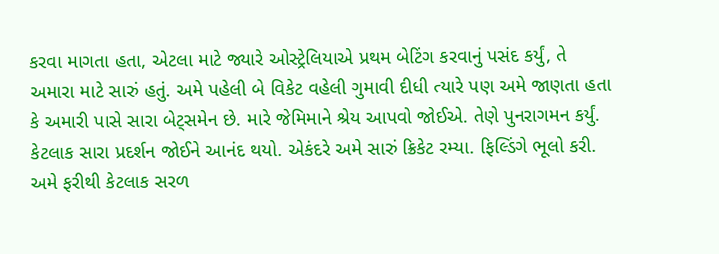કરવા માગતા હતા, એટલા માટે જ્યારે ઓસ્ટ્રેલિયાએ પ્રથમ બેટિંગ કરવાનું પસંદ કર્યું, તે અમારા માટે સારું હતું. અમે પહેલી બે વિકેટ વહેલી ગુમાવી દીધી ત્યારે પણ અમે જાણતા હતા કે અમારી પાસે સારા બેટ્સમેન છે. મારે જેમિમાને શ્રેય આપવો જોઈએ. તેણે પુનરાગમન કર્યું. કેટલાક સારા પ્રદર્શન જોઈને આનંદ થયો. એકંદરે અમે સારું ક્રિકેટ રમ્યા. ફિલ્ડિંગે ભૂલો કરી. અમે ફરીથી કેટલાક સરળ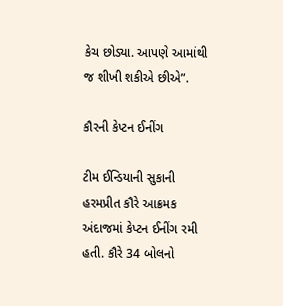કેચ છોડ્યા. આપણે આમાંથી જ શીખી શકીએ છીએ”.

કૌરની કેપ્ટન ઈનીંગ

ટીમ ઈન્ડિયાની સુકાની હરમપ્રીત કૌરે આક્રમક અંદાજમાં કેપ્ટન ઈનીંગ રમી હતી. કૌરે 34 બોલનો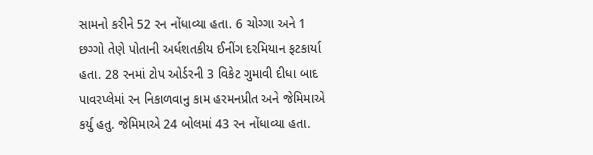સામનો કરીને 52 રન નોંધાવ્યા હતા. 6 ચોગ્ગા અને 1 છગ્ગો તેણે પોતાની અર્ધશતકીય ઈનીંગ દરમિયાન ફટકાર્યા હતા. 28 રનમાં ટોપ ઓર્ડરની 3 વિકેટ ગુમાવી દીધા બાદ પાવરપ્લેમાં રન નિકાળવાનુ કામ હરમનપ્રીત અને જેમિમાએ કર્યુ હતુ. જેમિમાએ 24 બોલમાં 43 રન નોંધાવ્યા હતા.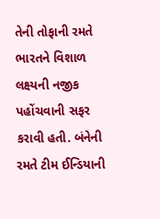તેની તોફાની રમતે ભારતને વિશાળ લક્ષ્યની નજીક પહોંચવાની સફર કરાવી હતી. બંનેની રમતે ટીમ ઈન્ડિયાની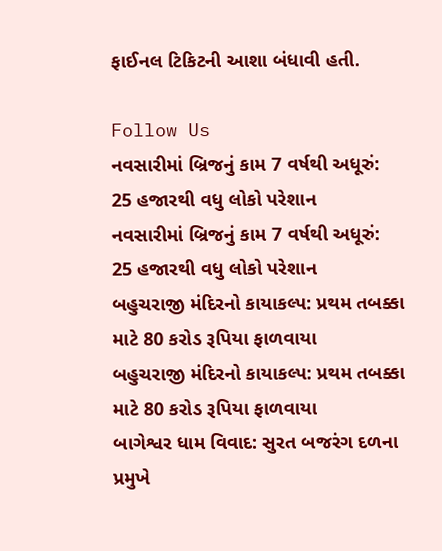ફાઈનલ ટિકિટની આશા બંધાવી હતી.

Follow Us
નવસારીમાં બ્રિજનું કામ 7 વર્ષથી અધૂરું: 25 હજારથી વધુ લોકો પરેશાન
નવસારીમાં બ્રિજનું કામ 7 વર્ષથી અધૂરું: 25 હજારથી વધુ લોકો પરેશાન
બહુચરાજી મંદિરનો કાયાકલ્પ: પ્રથમ તબક્કા માટે 80 કરોડ રૂપિયા ફાળવાયા
બહુચરાજી મંદિરનો કાયાકલ્પ: પ્રથમ તબક્કા માટે 80 કરોડ રૂપિયા ફાળવાયા
બાગેશ્વર ધામ વિવાદ: સુરત બજરંગ દળના પ્રમુખે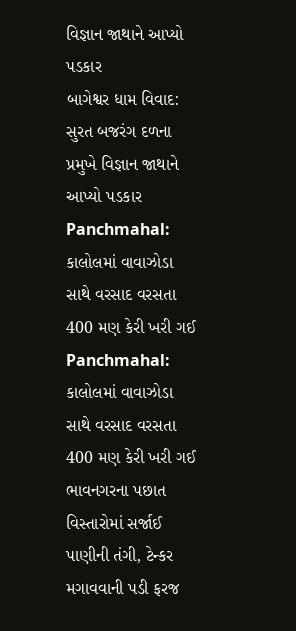વિજ્ઞાન જાથાને આપ્યો પડકાર
બાગેશ્વર ધામ વિવાદ: સુરત બજરંગ દળના પ્રમુખે વિજ્ઞાન જાથાને આપ્યો પડકાર
Panchmahal: કાલોલમાં વાવાઝોડા સાથે વરસાદ વરસતા 400 મણ કેરી ખરી ગઈ
Panchmahal: કાલોલમાં વાવાઝોડા સાથે વરસાદ વરસતા 400 મણ કેરી ખરી ગઈ
ભાવનગરના પછાત વિસ્તારોમાં સર્જાઈ પાણીની તંગી, ટેન્કર મગાવવાની પડી ફરજ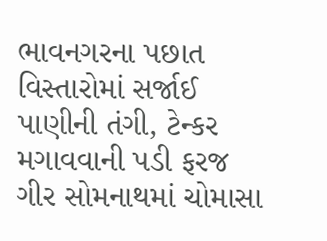ભાવનગરના પછાત વિસ્તારોમાં સર્જાઈ પાણીની તંગી, ટેન્કર મગાવવાની પડી ફરજ
ગીર સોમનાથમાં ચોમાસા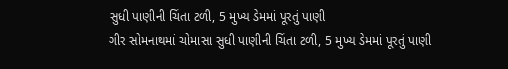સુધી પાણીની ચિંતા ટળી, 5 મુખ્ય ડેમમાં પૂરતું પાણી
ગીર સોમનાથમાં ચોમાસા સુધી પાણીની ચિંતા ટળી, 5 મુખ્ય ડેમમાં પૂરતું પાણી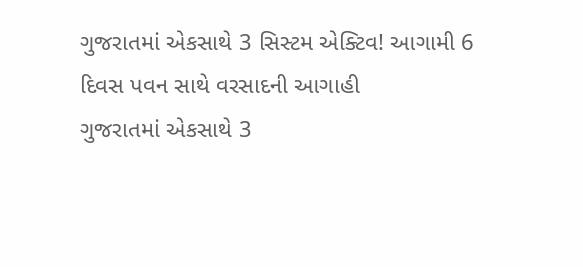ગુજરાતમાં એકસાથે 3 સિસ્ટમ એક્ટિવ! આગામી 6 દિવસ પવન સાથે વરસાદની આગાહી
ગુજરાતમાં એકસાથે 3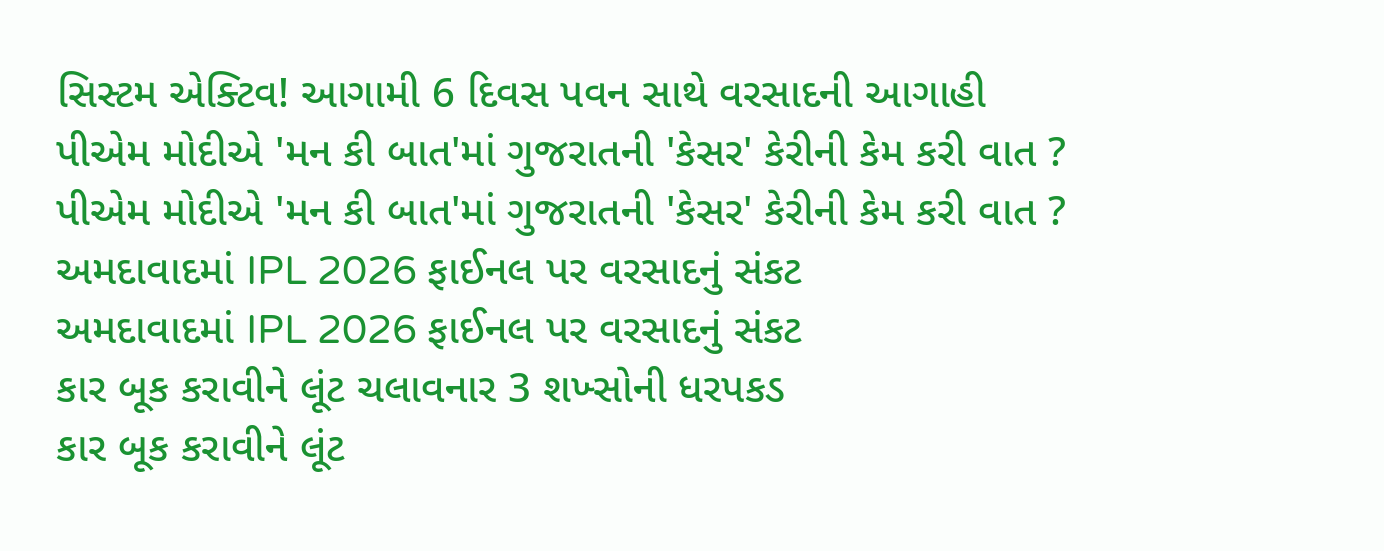સિસ્ટમ એક્ટિવ! આગામી 6 દિવસ પવન સાથે વરસાદની આગાહી
પીએમ મોદીએ 'મન કી બાત'માં ગુજરાતની 'કેસર' કેરીની કેમ કરી વાત ?
પીએમ મોદીએ 'મન કી બાત'માં ગુજરાતની 'કેસર' કેરીની કેમ કરી વાત ?
અમદાવાદમાં IPL 2026 ફાઈનલ પર વરસાદનું સંકટ
અમદાવાદમાં IPL 2026 ફાઈનલ પર વરસાદનું સંકટ
કાર બૂક કરાવીને લૂંટ ચલાવનાર 3 શખ્સોની ધરપકડ
કાર બૂક કરાવીને લૂંટ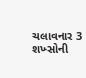ચલાવનાર 3 શખ્સોની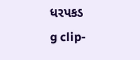ધરપકડ
g clip-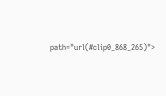path="url(#clip0_868_265)">